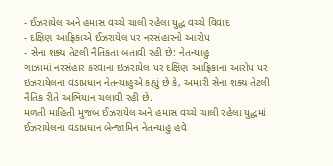- ઈઝરાયેલ અને હમાસ વચ્ચે ચાલી રહેલા યુદ્ધ વચ્ચે વિવાદ
- દક્ષિણ આફ્રિકાએ ઈઝરાયેલ પર નરસંહારનો આરોપ
- સેના શક્ય તેટલી નૈતિકતા બતાવી રહી છે: નેતન્યાહુ
ગાઝામાં નરસંહાર કરવાના ઇઝરાયેલ પર દક્ષિણ આફ્રિકાના આરોપ પર ઇઝરાયેલના વડાપ્રધાન નેતન્યાહુએ કહ્યું છે કે, અમારી સેના શક્ય તેટલી નૈતિક રીતે અભિયાન ચલાવી રહી છે.
મળતી માહિતી મુજબ ઈઝરાયેલ અને હમાસ વચ્ચે ચાલી રહેલા યુદ્ધમાં ઈઝરાયેલના વડાપ્રધાન બેન્જામિન નેતન્યાહુ હવે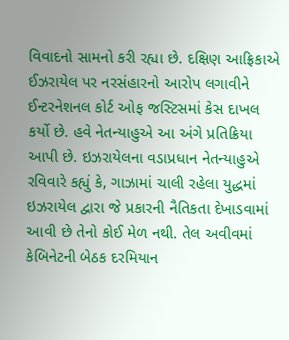વિવાદનો સામનો કરી રહ્યા છે. દક્ષિણ આફ્રિકાએ ઈઝરાયેલ પર નરસંહારનો આરોપ લગાવીને ઈન્ટરનેશનલ કોર્ટ ઓફ જસ્ટિસમાં કેસ દાખલ કર્યો છે. હવે નેતન્યાહુએ આ અંગે પ્રતિક્રિયા આપી છે. ઇઝરાયેલના વડાપ્રધાન નેતન્યાહુએ રવિવારે કહ્યું કે, ગાઝામાં ચાલી રહેલા યુદ્ધમાં ઇઝરાયેલ દ્વારા જે પ્રકારની નૈતિકતા દેખાડવામાં આવી છે તેનો કોઈ મેળ નથી. તેલ અવીવમાં કેબિનેટની બેઠક દરમિયાન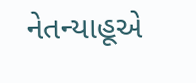નેતન્યાહૂએ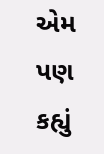એમ પણ કહ્યું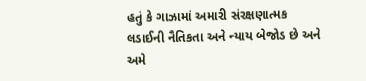હતું કે ગાઝામાં અમારી સંરક્ષણાત્મક લડાઈની નૈતિકતા અને ન્યાય બેજોડ છે અને અમે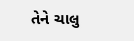તેને ચાલુ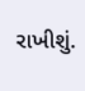રાખીશું.